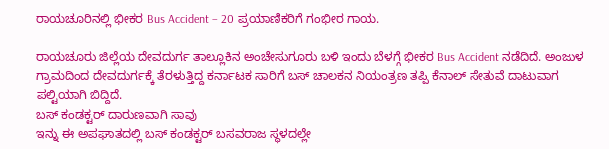ರಾಯಚೂರಿನಲ್ಲಿ ಭೀಕರ Bus Accident – 20 ಪ್ರಯಾಣಿಕರಿಗೆ ಗಂಭೀರ ಗಾಯ.

ರಾಯಚೂರು ಜಿಲ್ಲೆಯ ದೇವದುರ್ಗ ತಾಲ್ಲೂಕಿನ ಅಂಚೇಸುಗೂರು ಬಳಿ ಇಂದು ಬೆಳಗ್ಗೆ ಭೀಕರ Bus Accident ನಡೆದಿದೆ. ಅಂಜುಳ ಗ್ರಾಮದಿಂದ ದೇವದುರ್ಗಕ್ಕೆ ತೆರಳುತ್ತಿದ್ದ ಕರ್ನಾಟಕ ಸಾರಿಗೆ ಬಸ್ ಚಾಲಕನ ನಿಯಂತ್ರಣ ತಪ್ಪಿ ಕೆನಾಲ್ ಸೇತುವೆ ದಾಟುವಾಗ ಪಲ್ಟಿಯಾಗಿ ಬಿದ್ದಿದೆ.
ಬಸ್ ಕಂಡಕ್ಟರ್ ದಾರುಣವಾಗಿ ಸಾವು
ಇನ್ನು ಈ ಅಪಘಾತದಲ್ಲಿ ಬಸ್ ಕಂಡಕ್ಟರ್ ಬಸವರಾಜ ಸ್ಥಳದಲ್ಲೇ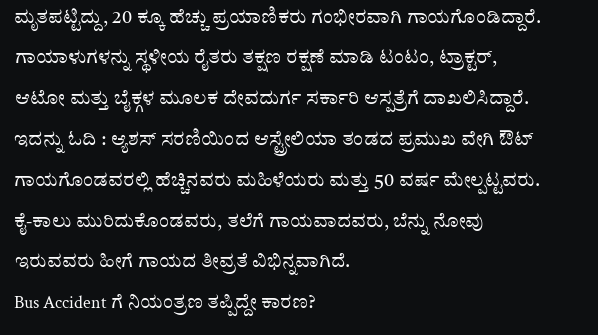ಮೃತಪಟ್ಟಿದ್ದು, 20 ಕ್ಕೂ ಹೆಚ್ಚು ಪ್ರಯಾಣಿಕರು ಗಂಭೀರವಾಗಿ ಗಾಯಗೊಂಡಿದ್ದಾರೆ. ಗಾಯಾಳುಗಳನ್ನು ಸ್ಥಳೀಯ ರೈತರು ತಕ್ಷಣ ರಕ್ಷಣೆ ಮಾಡಿ ಟಂಟಂ, ಟ್ರಾಕ್ಟರ್, ಆಟೋ ಮತ್ತು ಬೈಕ್ಗಳ ಮೂಲಕ ದೇವದುರ್ಗ ಸರ್ಕಾರಿ ಆಸ್ಪತ್ರೆಗೆ ದಾಖಲಿಸಿದ್ದಾರೆ.
ಇದನ್ನು ಓದಿ : ಆ್ಯಶಸ್ ಸರಣಿಯಿಂದ ಆಸ್ಟ್ರೇಲಿಯಾ ತಂಡದ ಪ್ರಮುಖ ವೇಗಿ ಔಟ್
ಗಾಯಗೊಂಡವರಲ್ಲಿ ಹೆಚ್ಚಿನವರು ಮಹಿಳೆಯರು ಮತ್ತು 50 ವರ್ಷ ಮೇಲ್ಪಟ್ಟವರು. ಕೈ-ಕಾಲು ಮುರಿದುಕೊಂಡವರು, ತಲೆಗೆ ಗಾಯವಾದವರು, ಬೆನ್ನು ನೋವು ಇರುವವರು ಹೀಗೆ ಗಾಯದ ತೀವ್ರತೆ ವಿಭಿನ್ನವಾಗಿದೆ.
Bus Accident ಗೆ ನಿಯಂತ್ರಣ ತಪ್ಪಿದ್ದೇ ಕಾರಣ?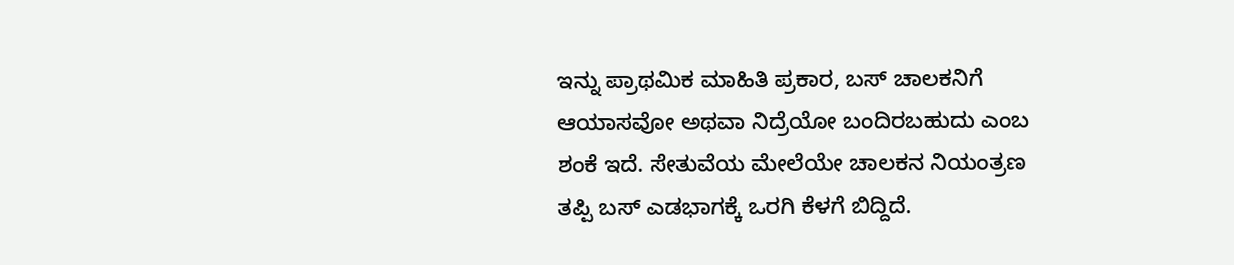ಇನ್ನು ಪ್ರಾಥಮಿಕ ಮಾಹಿತಿ ಪ್ರಕಾರ, ಬಸ್ ಚಾಲಕನಿಗೆ ಆಯಾಸವೋ ಅಥವಾ ನಿದ್ರೆಯೋ ಬಂದಿರಬಹುದು ಎಂಬ ಶಂಕೆ ಇದೆ. ಸೇತುವೆಯ ಮೇಲೆಯೇ ಚಾಲಕನ ನಿಯಂತ್ರಣ ತಪ್ಪಿ ಬಸ್ ಎಡಭಾಗಕ್ಕೆ ಒರಗಿ ಕೆಳಗೆ ಬಿದ್ದಿದೆ.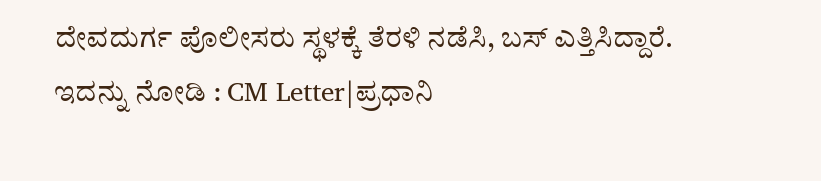ದೇವದುರ್ಗ ಪೊಲೀಸರು ಸ್ಥಳಕ್ಕೆ ತೆರಳಿ ನಡೆಸಿ, ಬಸ್ ಎತ್ತಿಸಿದ್ದಾರೆ.
ಇದನ್ನು ನೋಡಿ : CM Letter|ಪ್ರಧಾನಿ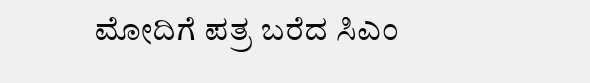ಮೋದಿಗೆ ಪತ್ರ ಬರೆದ ಸಿಎಂ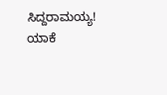ಸಿದ್ದರಾಮಯ್ಯ! ಯಾಕೆ